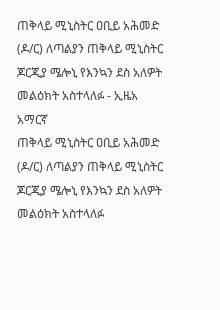ጠቅላይ ሚኒስትር ዐቢይ አሕመድ (ዶ/ር) ለጣልያን ጠቅላይ ሚኒስትር ጆርጂያ ሜሎኒ የእንኳን ደስ አለዎት መልዕክት አስተላለፉ - ኢዜአ አማርኛ
ጠቅላይ ሚኒስትር ዐቢይ አሕመድ (ዶ/ር) ለጣልያን ጠቅላይ ሚኒስትር ጆርጂያ ሜሎኒ የእንኳን ደስ አለዎት መልዕክት አስተላለፉ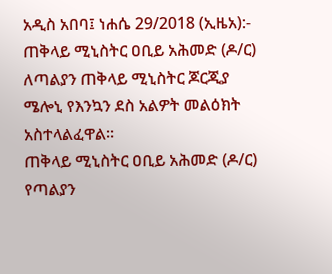አዲስ አበባ፤ ነሐሴ 29/2018 (ኢዜአ):- ጠቅላይ ሚኒስትር ዐቢይ አሕመድ (ዶ/ር) ለጣልያን ጠቅላይ ሚኒስትር ጆርጂያ ሜሎኒ የእንኳን ደስ አልዎት መልዕክት አስተላልፈዋል።
ጠቅላይ ሚኒስትር ዐቢይ አሕመድ (ዶ/ር) የጣልያን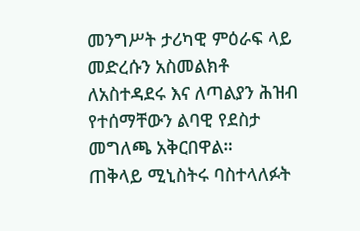መንግሥት ታሪካዊ ምዕራፍ ላይ መድረሱን አስመልክቶ ለአስተዳደሩ እና ለጣልያን ሕዝብ የተሰማቸውን ልባዊ የደስታ መግለጫ አቅርበዋል።
ጠቅላይ ሚኒስትሩ ባስተላለፉት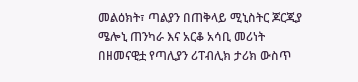መልዕክት፣ ጣልያን በጠቅላይ ሚኒስትር ጆርጂያ ሜሎኒ ጠንካራ እና አርቆ አሳቢ መሪነት በዘመናዊቷ የጣሊያን ሪፐብሊክ ታሪክ ውስጥ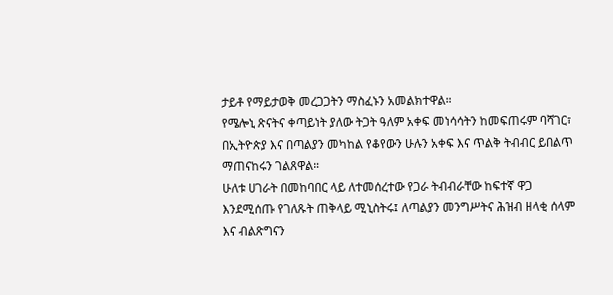ታይቶ የማይታወቅ መረጋጋትን ማስፈኑን አመልክተዋል።
የሜሎኒ ጽናትና ቀጣይነት ያለው ትጋት ዓለም አቀፍ መነሳሳትን ከመፍጠሩም ባሻገር፣ በኢትዮጵያ እና በጣልያን መካከል የቆየውን ሁሉን አቀፍ እና ጥልቅ ትብብር ይበልጥ ማጠናከሩን ገልጸዋል።
ሁለቱ ሀገራት በመከባበር ላይ ለተመሰረተው የጋራ ትብብራቸው ከፍተኛ ዋጋ እንደሚሰጡ የገለጹት ጠቅላይ ሚኒስትሩ፤ ለጣልያን መንግሥትና ሕዝብ ዘላቂ ሰላም እና ብልጽግናን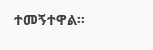ተመኝተዋል።